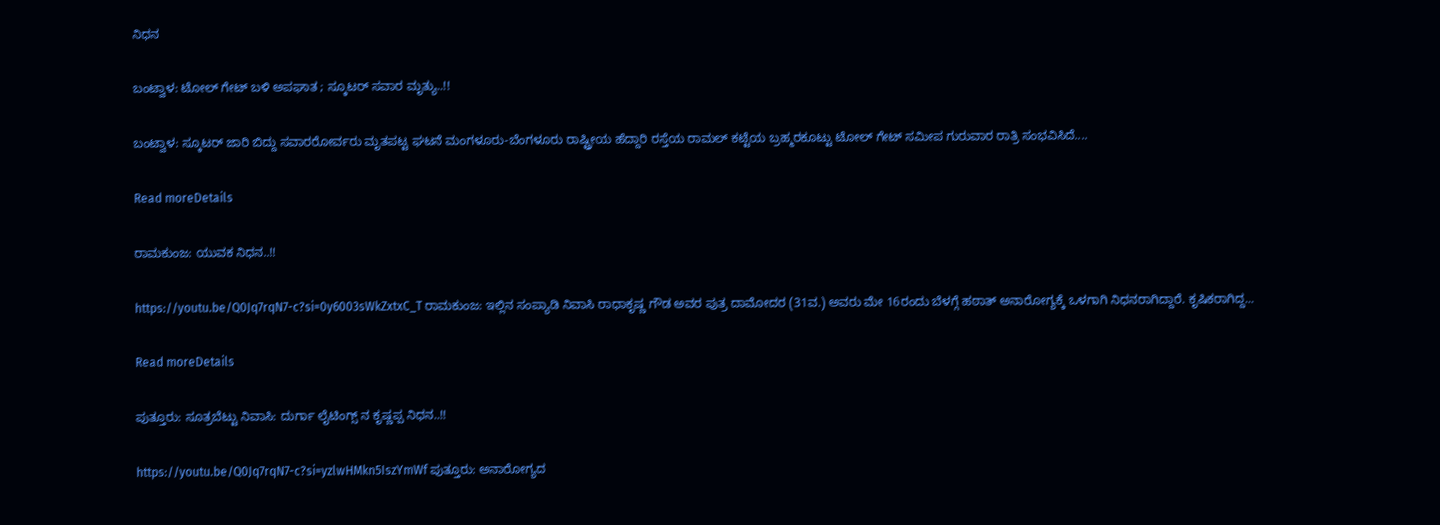ನಿಧನ

ಬಂಟ್ವಾಳ: ಟೋಲ್ ಗೇಟ್ ಬಳಿ ಅಪಘಾತ ; ಸ್ಕೂಟರ್ ಸವಾರ ಮೃತ್ಯು..!!

ಬಂಟ್ವಾಳ: ಸ್ಕೂಟ‌ರ್ ಜಾರಿ ಬಿದ್ದು ಸವಾರರೋರ್ವರು ಮೃತಪಟ್ಟ ಘಟನೆ ಮಂಗಳೂರು-ಬೆಂಗಳೂರು ರಾಷ್ಟ್ರೀಯ ಹೆದ್ದಾರಿ ರಸ್ತೆಯ ರಾಮಲ್ ಕಟ್ಟೆಯ ಬ್ರಹ್ಮರಕೂಟ್ಟು ಟೋಲ್ ಗೇಟ್ ಸಮೀಪ ಗುರುವಾರ ರಾತ್ರಿ ಸಂಭವಿಸಿದೆ....

Read moreDetails

ರಾಮಕುಂಜ: ಯುವಕ ನಿಧನ..!!

https://youtu.be/Q0Jq7rqN7-c?si=0y6003sWkZxtxC_T ರಾಮಕುಂಜ: ಇಲ್ಲಿನ ಸಂಪ್ಯಾಡಿ ನಿವಾಸಿ ರಾಧಾಕೃಷ್ಣ ಗೌಡ ಅವರ ಪುತ್ರ ದಾಮೋದರ (31ವ.) ಅವರು ಮೇ 16ರಂದು ಬೆಳಗ್ಗೆ ಹಠಾತ್ ಅನಾರೋಗ್ಯಕ್ಕೆ ಒಳಗಾಗಿ ನಿಧನರಾಗಿದ್ದಾರೆ. ಕೃಷಿಕರಾಗಿದ್ದ...

Read moreDetails

ಪುತ್ತೂರು: ಸೂತ್ರಬೆಟ್ಟು ನಿವಾಸಿ: ದುರ್ಗಾ ಲೈಟಿಂಗ್ಸ್ ನ ಕೃಷ್ಣಪ್ಪ ನಿಧನ..!!

https://youtu.be/Q0Jq7rqN7-c?si=yzlwHMkn5IszYmWf ಪುತ್ತೂರು: ಅನಾರೋಗ್ಯದ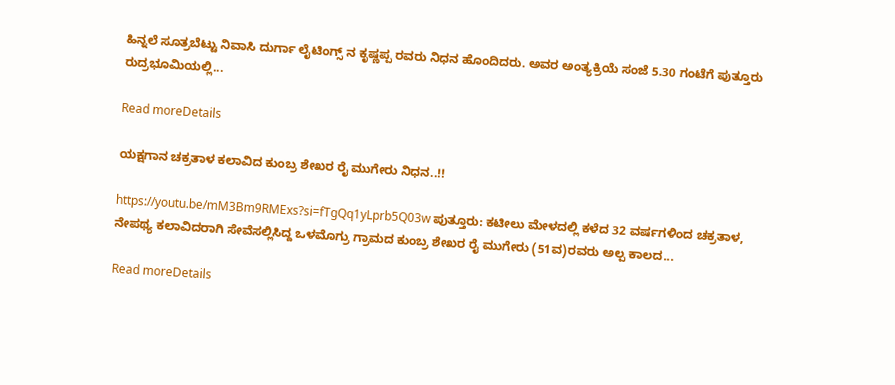ಹಿನ್ನಲೆ ಸೂತ್ರಬೆಟ್ಟು ನಿವಾಸಿ ದುರ್ಗಾ ಲೈಟಿಂಗ್ಸ್ ನ ಕೃಷ್ಣಪ್ಪ ರವರು ನಿಧನ ಹೊಂದಿದರು. ಅವರ ಅಂತ್ಯಕ್ರಿಯೆ ಸಂಜೆ 5.30 ಗಂಟೆಗೆ ಪುತ್ತೂರು ರುದ್ರಭೂಮಿಯಲ್ಲಿ...

Read moreDetails

ಯಕ್ಷಗಾನ ಚಕ್ರತಾಳ ಕಲಾವಿದ ಕುಂಬ್ರ ಶೇಖರ ರೈ ಮುಗೇರು ನಿಧನ..!!

https://youtu.be/mM3Bm9RMExs?si=fTgQq1yLprb5Q03w ಪುತ್ತೂರು: ಕಟೀಲು ಮೇಳದಲ್ಲಿ ಕಳೆದ 32 ವರ್ಷಗಳಿಂದ ಚಕ್ರತಾಳ, ನೇಪಥ್ಯ ಕಲಾವಿದರಾಗಿ ಸೇವೆಸಲ್ಲಿಸಿದ್ದ ಒಳಮೊಗ್ರು ಗ್ರಾಮದ ಕುಂಬ್ರ ಶೇಖರ ರೈ ಮುಗೇರು (51ವ)ರವರು ಅಲ್ಪ ಕಾಲದ...

Read moreDetails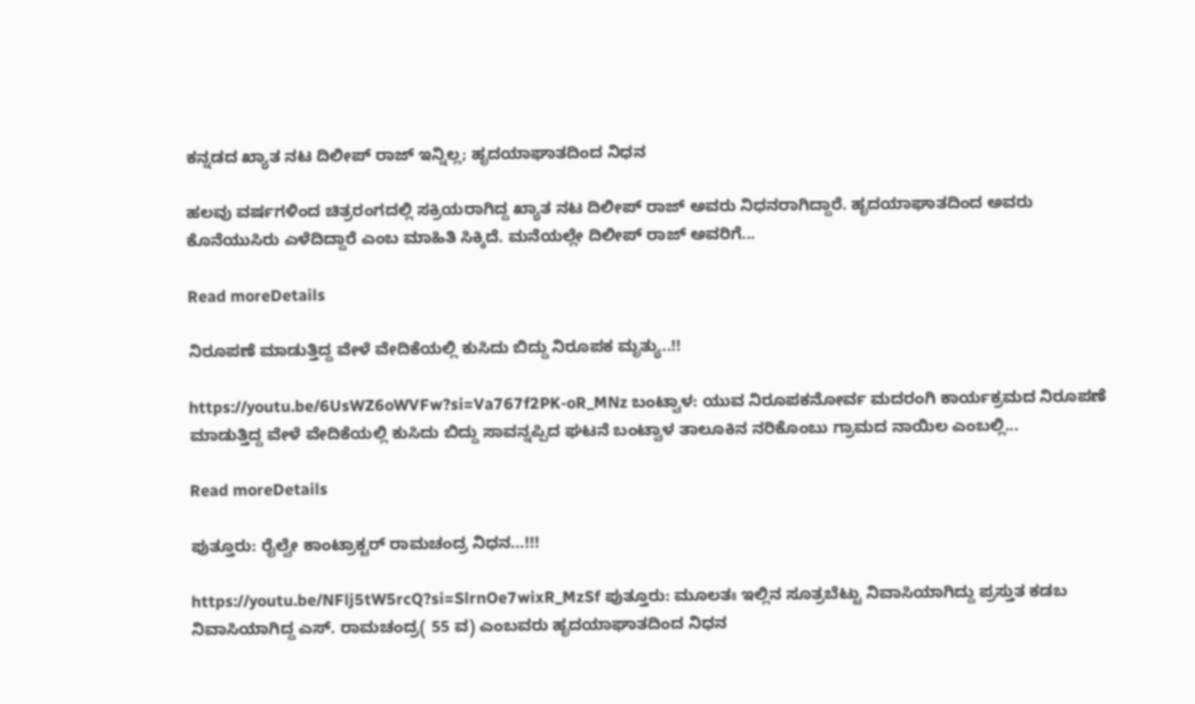ಕನ್ನಡದ ಖ್ಯಾತ ನಟ ದಿಲೀಪ್ ರಾಜ್ ಇನ್ನಿಲ್ಲ; ಹೃದಯಾಘಾತದಿಂದ ನಿಧನ

ಹಲವು ವರ್ಷಗಳಿಂದ ಚಿತ್ರರಂಗದಲ್ಲಿ ಸಕ್ರಿಯರಾಗಿದ್ದ ಖ್ಯಾತ ನಟ ದಿಲೀಪ್ ರಾಜ್ ಅವರು ನಿಧನರಾಗಿದ್ದಾರೆ. ಹೃದಯಾಘಾತದಿಂದ ಅವರು ಕೊನೆಯುಸಿರು ಎಳೆದಿದ್ದಾರೆ ಎಂಬ ಮಾಹಿತಿ ಸಿಕ್ಕಿದೆ. ಮನೆಯಲ್ಲೇ ದಿಲೀಪ್ ರಾಜ್ ಅವರಿಗೆ...

Read moreDetails

ನಿರೂಪಣೆ ಮಾಡುತ್ತಿದ್ದ ವೇಳೆ ವೇದಿಕೆಯಲ್ಲಿ ಕುಸಿದು ಬಿದ್ದು ನಿರೂಪಕ ಮೃತ್ಯು..!!

https://youtu.be/6UsWZ6oWVFw?si=Va767f2PK-oR_MNz ಬಂಟ್ವಾಳ: ಯುವ ನಿರೂಪಕನೋರ್ವ ಮದರಂಗಿ ಕಾರ್ಯಕ್ರಮದ ನಿರೂಪಣೆ ಮಾಡುತ್ತಿದ್ದ ವೇಳೆ ವೇದಿಕೆಯಲ್ಲಿ ಕುಸಿದು ಬಿದ್ದು ಸಾವನ್ನಪ್ಪಿದ ಘಟನೆ ಬಂಟ್ವಾಳ ತಾಲೂಕಿನ ನರಿಕೊಂಬು ಗ್ರಾಮದ ನಾಯಿಲ ಎಂಬಲ್ಲಿ...

Read moreDetails

ಪುತ್ತೂರು: ರೈಲ್ವೇ ಕಾಂಟ್ರಾಕ್ಟ‌ರ್ ರಾಮಚಂದ್ರ ನಿಧನ…!!!

https://youtu.be/NFlj5tW5rcQ?si=SlrnOe7wixR_MzSf ಪುತ್ತೂರು: ಮೂಲತಃ ಇಲ್ಲಿನ ಸೂತ್ರಬೆಟ್ಟು ನಿವಾಸಿಯಾಗಿದ್ದು ಪ್ರಸ್ತುತ ಕಡಬ ನಿವಾಸಿಯಾಗಿದ್ದ ಎಸ್. ರಾಮಚಂದ್ರ( 55 ವ) ಎಂಬವರು ಹೃದಯಾಘಾತದಿಂದ ನಿಧನ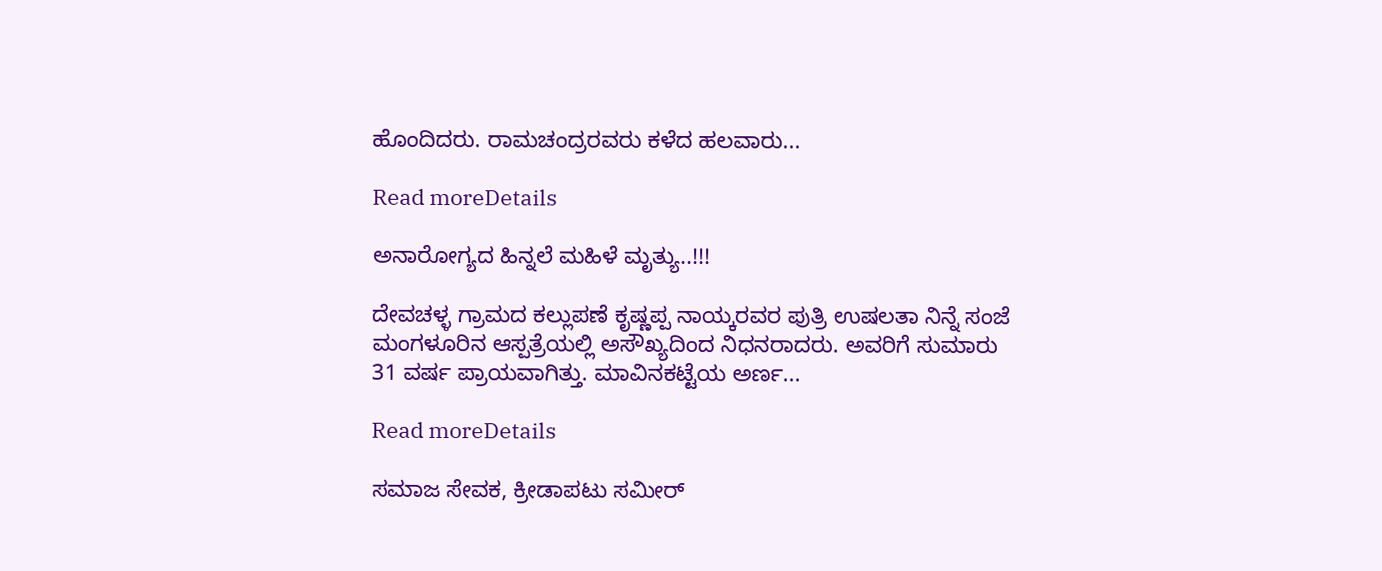ಹೊಂದಿದರು. ರಾಮಚಂದ್ರರವರು ಕಳೆದ ಹಲವಾರು...

Read moreDetails

ಅನಾರೋಗ್ಯದ ಹಿನ್ನಲೆ ಮಹಿಳೆ ಮೃತ್ಯು..!!!

ದೇವಚಳ್ಳ ಗ್ರಾಮದ ಕಲ್ಲುಪಣೆ ಕೃಷ್ಣಪ್ಪ ನಾಯ್ಕರವರ ಪುತ್ರಿ ಉಷಲತಾ ನಿನ್ನೆ ಸಂಜೆ ಮಂಗಳೂರಿನ ಆಸ್ಪತ್ರೆಯಲ್ಲಿ ಅಸೌಖ್ಯದಿಂದ ನಿಧನರಾದರು. ಅವರಿಗೆ ಸುಮಾರು 31 ವರ್ಷ ಪ್ರಾಯವಾಗಿತ್ತು. ಮಾವಿನಕಟ್ಟೆಯ ಅರ್ಣ...

Read moreDetails

ಸಮಾಜ ಸೇವಕ, ಕ್ರೀಡಾಪಟು ಸಮೀರ್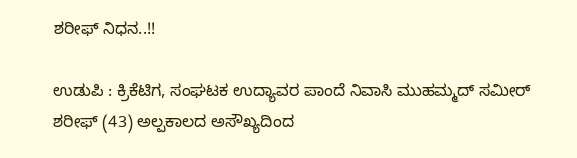ಶರೀಫ್ ನಿಧನ..!!

ಉಡುಪಿ : ಕ್ರಿಕೆಟಿಗ, ಸಂಘಟಕ ಉದ್ಯಾವರ ಪಾಂದೆ ನಿವಾಸಿ ಮುಹಮ್ಮದ್ ಸಮೀರ್ ಶರೀಫ್ (43) ಅಲ್ಪಕಾಲದ ಅಸೌಖ್ಯದಿಂದ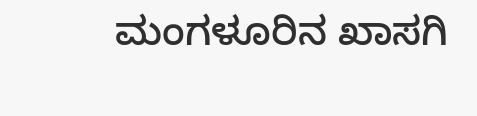ಮಂಗಳೂರಿನ ಖಾಸಗಿ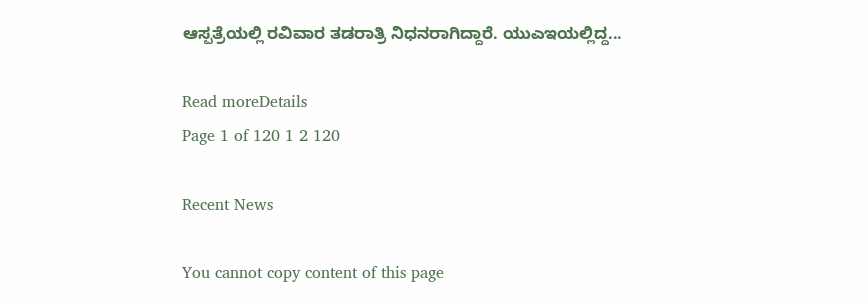ಆಸ್ಪತ್ರೆಯಲ್ಲಿ ರವಿವಾರ ತಡರಾತ್ರಿ ನಿಧನರಾಗಿದ್ದಾರೆ. ಯುಎಇಯಲ್ಲಿದ್ದ...

Read moreDetails
Page 1 of 120 1 2 120

Recent News

You cannot copy content of this page